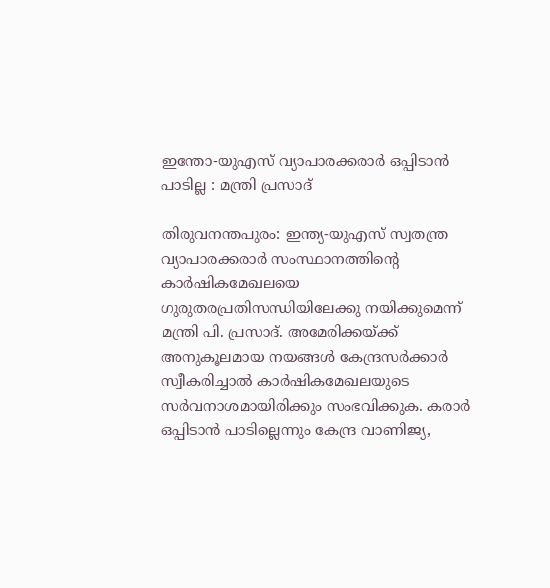ഇന്തോ-യുഎസ് വ്യാപാരക്കരാർ ഒപ്പിടാൻ പാടില്ല : മന്ത്രി പ്രസാദ്

തിരുവനന്തപുരം: ഇന്ത്യ-യുഎസ് സ്വതന്ത്ര വ്യാപാരക്കരാർ സംസ്ഥാനത്തിന്റെ കാർഷികമേഖലയെ ഗുരുതരപ്രതിസന്ധിയിലേക്കു നയിക്കുമെന്ന് മന്ത്രി പി. പ്രസാദ്. അമേരിക്കയ്ക്ക് അനുകൂലമായ നയങ്ങൾ കേന്ദ്രസർക്കാർ സ്വീകരിച്ചാൽ കാർഷികമേഖലയുടെ സർവനാശമായിരിക്കും സംഭവിക്കുക. കരാർ ഒപ്പിടാൻ പാടില്ലെന്നും കേന്ദ്ര വാണിജ്യ,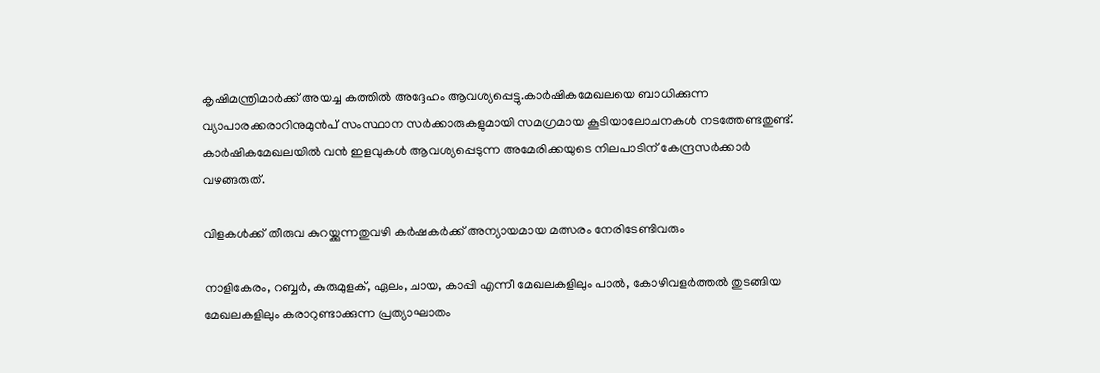കൃഷിമന്ത്രിമാർക്ക് അയച്ച കത്തിൽ അദ്ദേഹം ആവശ്യപ്പെട്ടു.കാർഷികമേഖലയെ ബാധിക്കുന്ന വ്യാപാരക്കരാറിനുമുൻപ്‌ സംസ്ഥാന സർക്കാരുകളുമായി സമഗ്രമായ കൂടിയാലോചനകൾ നടത്തേണ്ടതുണ്ട്. കാർഷികമേഖലയിൽ വൻ ഇളവുകൾ ആവശ്യപ്പെടുന്ന അമേരിക്കയുടെ നിലപാടിന് കേന്ദ്രസർക്കാർ വഴങ്ങരുത്.

വിളകൾക്ക് തീരുവ കുറയ്ക്കുന്നതുവഴി കർഷകർക്ക് അന്യായമായ മത്സരം നേരിടേണ്ടിവരും

നാളികേരം, റബ്ബർ, കുരുമുളക്, ഏലം, ചായ, കാപ്പി എന്നീ മേഖലകളിലും പാൽ, കോഴിവളർത്തൽ തുടങ്ങിയ മേഖലകളിലും കരാറുണ്ടാക്കുന്ന പ്രത്യാഘാതം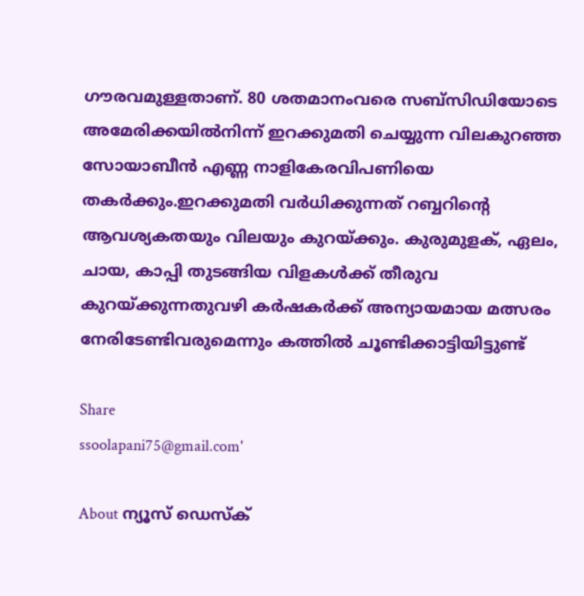ഗൗരവമുള്ളതാണ്. 80 ശതമാനംവരെ സബ്‌സിഡിയോടെ അമേരിക്കയിൽനിന്ന്‌ ഇറക്കുമതി ചെയ്യുന്ന വിലകുറഞ്ഞ സോയാബീൻ എണ്ണ നാളികേരവിപണിയെ തകർക്കും.ഇറക്കുമതി വർധിക്കുന്നത് റബ്ബറിന്റെ ആവശ്യകതയും വിലയും കുറയ്ക്കും. കുരുമുളക്, ഏലം, ചായ, കാപ്പി തുടങ്ങിയ വിളകൾക്ക് തീരുവ കുറയ്ക്കുന്നതുവഴി കർഷകർക്ക് അന്യായമായ മത്സരം നേരിടേണ്ടിവരുമെന്നും കത്തിൽ ചൂണ്ടിക്കാട്ടിയിട്ടുണ്ട്

Share
ssoolapani75@gmail.com'

About ന്യൂസ് ഡെസ്ക്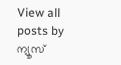View all posts by ന്യൂസ്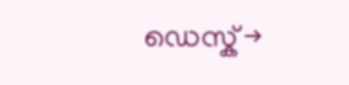ഡെസ്ക് →